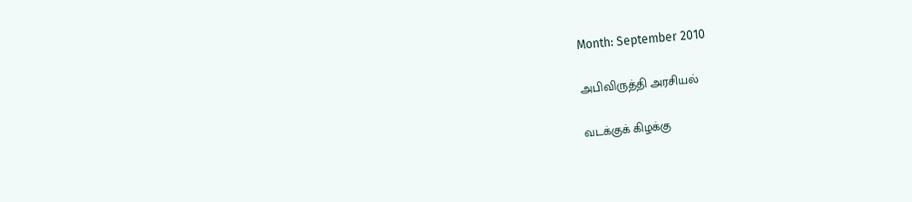Month: September 2010

அபிவிருத்தி அரசியல்

வடக்குக் கிழக்கு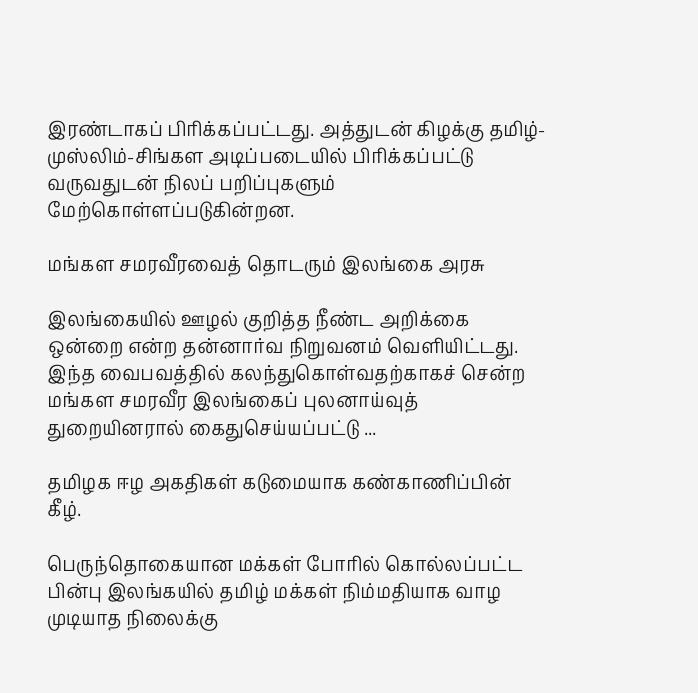இரண்டாகப் பிரிக்கப்பட்டது. அத்துடன் கிழக்கு தமிழ்-முஸ்லிம்-சிங்கள அடிப்படையில் பிரிக்கப்பட்டு வருவதுடன் நிலப் பறிப்புகளும் மேற்கொள்ளப்படுகின்றன.

மங்கள சமரவீரவைத் தொடரும் இலங்கை அரசு

இலங்கையில் ஊழல் குறித்த நீண்ட அறிக்கை ஒன்றை என்ற தன்னார்வ நிறுவனம் வெளியிட்டது. இந்த வைபவத்தில் கலந்துகொள்வதற்காகச் சென்ற மங்கள சமரவீர இலங்கைப் புலனாய்வுத் துறையினரால் கைதுசெய்யப்பட்டு ...

தமிழக ஈழ அகதிகள் கடுமையாக கண்காணிப்பின் கீழ்.

பெருந்தொகையான மக்கள் போரில் கொல்லப்பட்ட பின்பு இலங்கயில் தமிழ் மக்கள் நிம்மதியாக வாழ முடியாத நிலைக்கு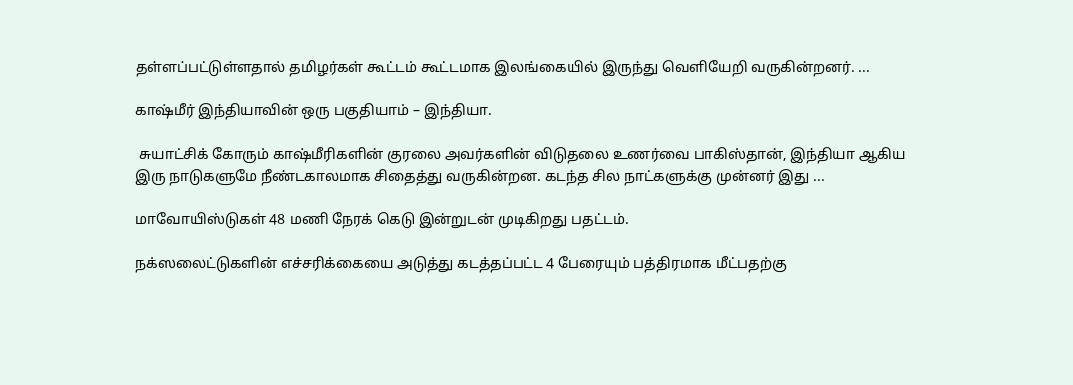தள்ளப்பட்டுள்ளதால் தமிழர்கள் கூட்டம் கூட்டமாக இலங்கையில் இருந்து வெளியேறி வருகின்றனர். ...

காஷ்மீர் இந்தியாவின் ஒரு பகுதியாம் – இந்தியா.

 சுயாட்சிக் கோரும் காஷ்மீரிகளின் குரலை அவர்களின் விடுதலை உணர்வை பாகிஸ்தான், இந்தியா ஆகிய இரு நாடுகளுமே நீண்டகாலமாக சிதைத்து வருகின்றன. கடந்த சில நாட்களுக்கு முன்னர் இது ...

மாவோயிஸ்டுகள் 48 மணி நேரக் கெடு இன்றுடன் முடிகிறது பதட்டம்.

நக்ஸலைட்டுகளின் எச்சரிக்கையை அடுத்து கடத்தப்பட்ட 4 பேரையும் பத்திரமாக மீட்பதற்கு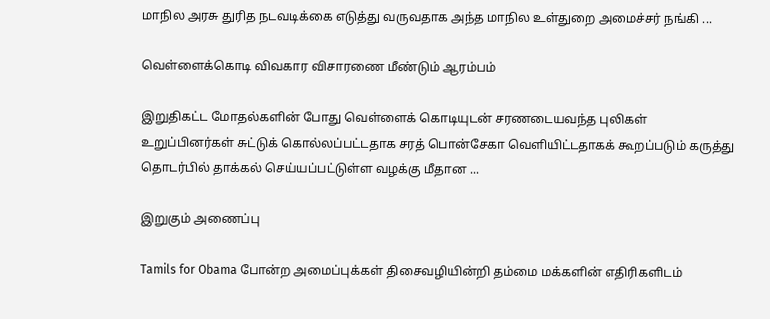மாநில அரசு துரித நடவடிக்கை எடுத்து வருவதாக அந்த மாநில உள்துறை அமைச்சர் நங்கி ...

வெள்ளைக்கொடி விவகார விசாரணை மீண்டும் ஆரம்பம்

இறுதிகட்ட மோதல்களின் போது வெள்ளைக் கொடியுடன் சரணடையவந்த புலிகள் உறுப்பினர்கள் சுட்டுக் கொல்லப்பட்டதாக சரத் பொன்சேகா வெளியிட்டதாகக் கூறப்படும் கருத்து தொடர்பில் தாக்கல் செய்யப்பட்டுள்ள வழக்கு மீதான ...

இறுகும் அணைப்பு

Tamils for Obama போன்ற அமைப்புக்கள் திசைவழியின்றி தம்மை மக்களின் எதிரிகளிடம்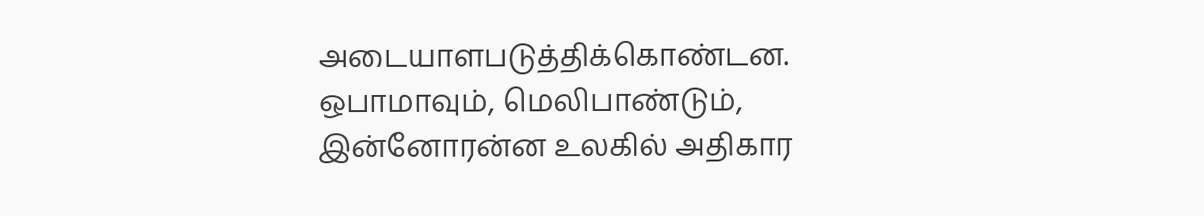அடையாளபடுத்திக்கொண்டன. ஒபாமாவும், மெலிபாண்டும், இன்னோரன்ன உலகில் அதிகார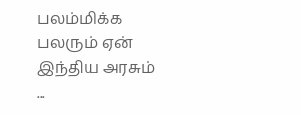பலம்மிக்க பலரும் ஏன் இந்திய அரசும் ...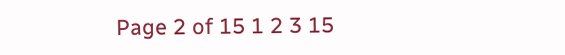Page 2 of 15 1 2 3 15